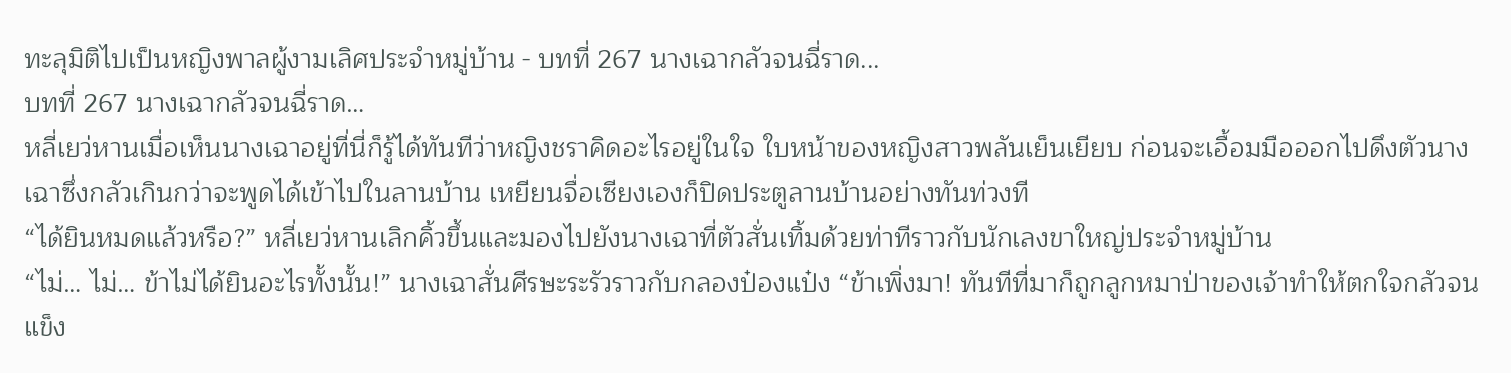ทะลุมิติไปเป็นหญิงพาลผู้งามเลิศประจำหมู่บ้าน - บทที่ 267 นางเฉากลัวจนฉี่ราด...
บทที่ 267 นางเฉากลัวจนฉี่ราด…
หลี่เยว่หานเมื่อเห็นนางเฉาอยู่ที่นี่ก็รู้ได้ทันทีว่าหญิงชราคิดอะไรอยู่ในใจ ใบหน้าของหญิงสาวพลันเย็นเยียบ ก่อนจะเอื้อมมือออกไปดึงตัวนางเฉาซึ่งกลัวเกินกว่าจะพูดได้เข้าไปในลานบ้าน เหยียนจื่อเซียงเองก็ปิดประตูลานบ้านอย่างทันท่วงที
“ได้ยินหมดแล้วหรือ?” หลี่เยว่หานเลิกคิ้วขึ้นและมองไปยังนางเฉาที่ตัวสั่นเทิ้มด้วยท่าทีราวกับนักเลงขาใหญ่ประจำหมู่บ้าน
“ไม่… ไม่… ข้าไม่ได้ยินอะไรทั้งนั้น!” นางเฉาสั่นศีรษะระรัวราวกับกลองป๋องแป๋ง “ข้าเพิ่งมา! ทันทีที่มาก็ถูกลูกหมาป่าของเจ้าทำให้ตกใจกลัวจนแข็ง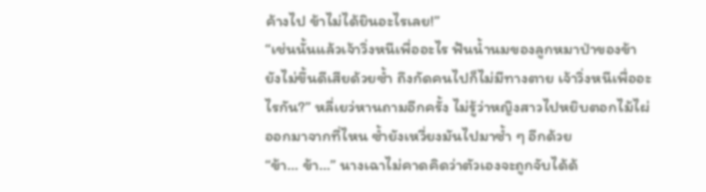ค้างไป ข้าไม่ได้ยินอะไรเลย!”
“เช่นนั้นแล้วเจ้าวิ่งหนีเพื่ออะไร ฟันน้ำนมของลูกหมาป่าของข้ายังไม่ขึ้นดีเสียด้วยซ้ำ ถึงกัดคนไปก็ไม่มีทางตาย เจ้าวิ่งหนีเพื่ออะไรกัน?” หลี่เยว่หานถามอีกครั้ง ไม่รู้ว่าหญิงสาวไปหยิบตอกไม้ไผ่ออกมาจากที่ไหน ซ้ำยังเหวี่ยงมันไปมาซ้ำ ๆ อีกด้วย
“ข้า… ข้า…” นางเฉาไม่คาดคิดว่าตัวเองจะถูกจับได้ด้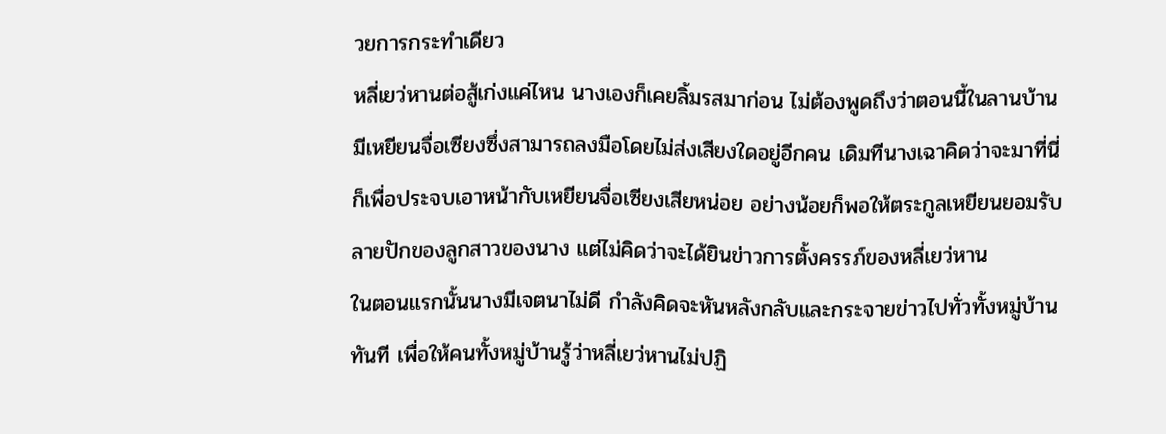วยการกระทำเดียว
หลี่เยว่หานต่อสู้เก่งแค่ไหน นางเองก็เคยลิ้มรสมาก่อน ไม่ต้องพูดถึงว่าตอนนี้ในลานบ้านมีเหยียนจื่อเซียงซึ่งสามารถลงมือโดยไม่ส่งเสียงใดอยู่อีกคน เดิมทีนางเฉาคิดว่าจะมาที่นี่ก็เพื่อประจบเอาหน้ากับเหยียนจื่อเซียงเสียหน่อย อย่างน้อยก็พอให้ตระกูลเหยียนยอมรับลายปักของลูกสาวของนาง แต่ไม่คิดว่าจะได้ยินข่าวการตั้งครรภ์ของหลี่เยว่หาน
ในตอนแรกนั้นนางมีเจตนาไม่ดี กำลังคิดจะหันหลังกลับและกระจายข่าวไปทั่วทั้งหมู่บ้านทันที เพื่อให้คนทั้งหมู่บ้านรู้ว่าหลี่เยว่หานไม่ปฏิ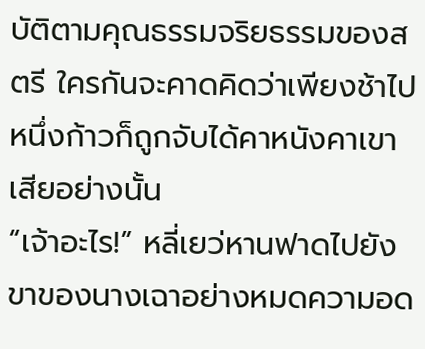บัติตามคุณธรรมจริยธรรมของสตรี ใครกันจะคาดคิดว่าเพียงช้าไปหนึ่งก้าวก็ถูกจับได้คาหนังคาเขาเสียอย่างนั้น
“เจ้าอะไร!” หลี่เยว่หานฟาดไปยังขาของนางเฉาอย่างหมดความอด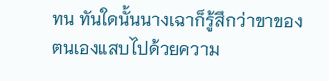ทน ทันใดนั้นนางเฉาก็รู้สึกว่าขาของตนเองแสบไปด้วยความ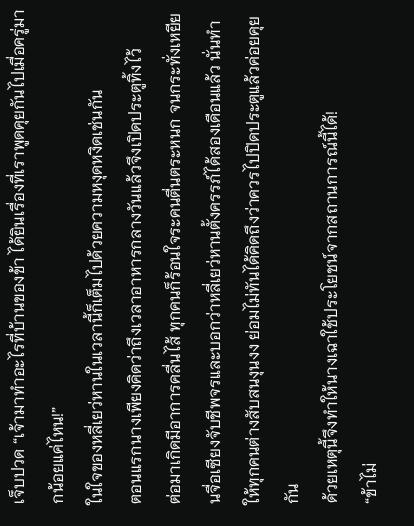เจ็บปวด “เจ้ามาทำอะไรที่บ้านของข้า ได้ยินเรื่องที่เราพูดคุยกันไปเมื่อครู่มากน้อยแค่ไหน!”
ในใจของหลี่เยว่หานในเวลานี้ก็เต็มไปด้วยความหงุดหงิดเช่นกัน
ตอนแรกนางเพียงคิดว่าถึงเวลาอาหารกลางวันแล้วจึงเปิดประตูทิ้งไว้
ต่อมาเกิดมีอาการคลื่นไส้ ทุกคนก็ร้อนใจระคนตื่นตระหนก จนกระทั่งเหยียนจื่อเซียงจับชีพจรและบอกว่าหลี่เยว่หานตั้งครรภ์ได้สองเดือนแล้ว นั่นทำให้ทุกคนต่างสับสนงุนงง ย่อมไม่ทันได้คิดถึงว่าควรไปปิดประตูแล้วค่อยคุยกัน
ด้วยเหตุนี้จึงทำให้นางเฉาใช้ประโยชน์จากสถานการณ์นี้ได้!
“ข้าไม่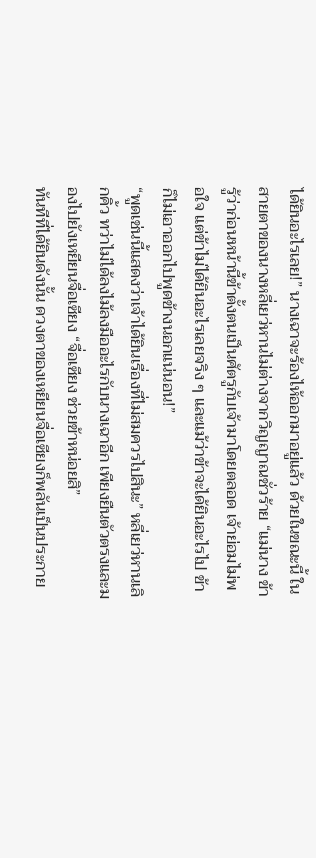ได้ยินอะไรเลย!” นางเฉาจะร้องไห้ออกมาอยู่แล้ว ด้วยในขณะนี้ ในสายตาของนางหลี่เยว่หานไม่ต่างจากวิญญาณชั่วร้าย “แม่นาง ข้ารู้ว่าก่อนหน้านี้ข้าตั้งตนเป็นศัตรูกับเจ้ามาโดยตลอด เจ้าย่อมไม่พอใจ แต่ข้าไม่ได้ยินอะไรเลยจริง ๆ และแม้ว่าข้าจะได้ยินอะไรไป ข้าก็ไม่เอาออกไปพูดข้างนอกแน่นอน!”
“พูดเช่นนี้แสดงว่าเจ้าได้ยินเรื่องที่ไม่สมควรไปสินะ” หลี่เยว่หานเลิกคิ้ว ทว่าไม่ได้ลงไม้ลงมืออะไรกับนางเฉาอีก เพียงยืนตัวตรงและมองไปยังเหยียนจื่อเซียง “จื่อเซียง ช่วยข้าหน่อยสิ”
ทันทีที่ได้ยินดังนั้น ดวงตาของเหยียนจื่อเซียงก็พลันเป็นประกาย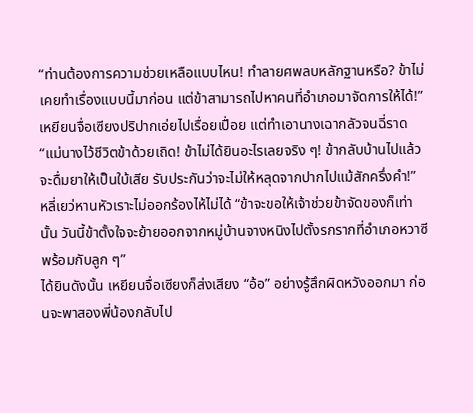“ท่านต้องการความช่วยเหลือแบบไหน! ทำลายศพลบหลักฐานหรือ? ข้าไม่เคยทำเรื่องแบบนี้มาก่อน แต่ข้าสามารถไปหาคนที่อำเภอมาจัดการให้ได้!”
เหยียนจื่อเซียงปริปากเอ่ยไปเรื่อยเปื่อย แต่ทำเอานางเฉากลัวจนฉี่ราด “แม่นางไว้ชีวิตข้าด้วยเถิด! ข้าไม่ได้ยินอะไรเลยจริง ๆ! ข้ากลับบ้านไปแล้วจะดื่มยาให้เป็นใบ้เสีย รับประกันว่าจะไม่ให้หลุดจากปากไปแม้สักครึ่งคำ!”
หลี่เยว่หานหัวเราะไม่ออกร้องไห้ไม่ได้ “ข้าจะขอให้เจ้าช่วยข้าจัดของก็เท่านั้น วันนี้ข้าตั้งใจจะย้ายออกจากหมู่บ้านจางหนิงไปตั้งรกรากที่อำเภอหวาซีพร้อมกับลูก ๆ”
ได้ยินดังนั้น เหยียนจื่อเซียงก็ส่งเสียง “อ้อ” อย่างรู้สึกผิดหวังออกมา ก่อนจะพาสองพี่น้องกลับไป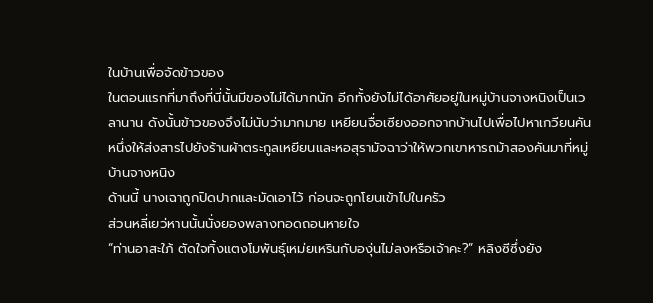ในบ้านเพื่อจัดข้าวของ
ในตอนแรกที่มาถึงที่นี่นั้นมีของไม่ได้มากนัก อีกทั้งยังไม่ได้อาศัยอยู่ในหมู่บ้านจางหนิงเป็นเวลานาน ดังนั้นข้าวของจึงไม่นับว่ามากมาย เหยียนจื่อเซียงออกจากบ้านไปเพื่อไปหาเกวียนคันหนึ่งให้ส่งสารไปยังร้านผ้าตระกูลเหยียนและหอสุรามัจฉาว่าให้พวกเขาหารถม้าสองคันมาที่หมู่บ้านจางหนิง
ด้านนี้ นางเฉาถูกปิดปากและมัดเอาไว้ ก่อนจะถูกโยนเข้าไปในครัว
ส่วนหลี่เยว่หานนั้นนั่งยองพลางทอดถอนหายใจ
“ท่านอาสะใภ้ ตัดใจทิ้งแตงโมพันธุ์เหม่ยเหรินกับองุ่นไม่ลงหรือเจ้าคะ?” หลิงซีซึ่งยัง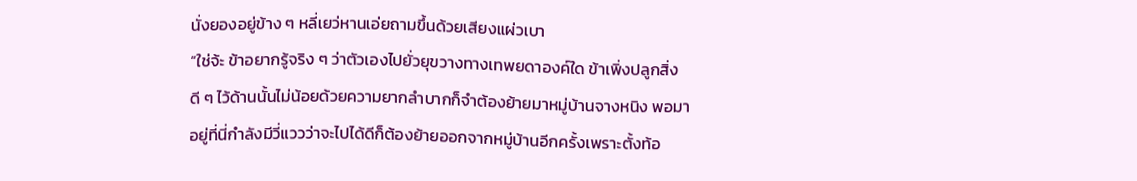นั่งยองอยู่ข้าง ๆ หลี่เยว่หานเอ่ยถามขึ้นด้วยเสียงแผ่วเบา
“ใช่จ้ะ ข้าอยากรู้จริง ๆ ว่าตัวเองไปยั่วยุขวางทางเทพยดาองค์ใด ข้าเพิ่งปลูกสิ่งดี ๆ ไว้ด้านนั้นไม่น้อยด้วยความยากลำบากก็จำต้องย้ายมาหมู่บ้านจางหนิง พอมาอยู่ที่นี่กำลังมีวี่แววว่าจะไปได้ดีก็ต้องย้ายออกจากหมู่บ้านอีกครั้งเพราะตั้งท้อ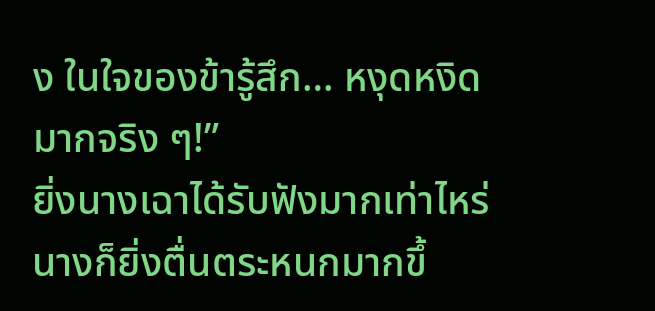ง ในใจของข้ารู้สึก… หงุดหงิดมากจริง ๆ!”
ยิ่งนางเฉาได้รับฟังมากเท่าไหร่ นางก็ยิ่งตื่นตระหนกมากขึ้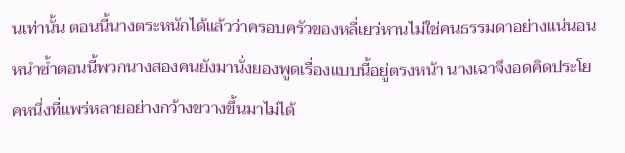นเท่านั้น ตอนนี้นางตระหนักได้แล้วว่าครอบครัวของหลี่เยว่หานไม่ใช่คนธรรมดาอย่างแน่นอน หนำซ้ำตอนนี้พวกนางสองคนยังมานั่งยองพูดเรื่องแบบนี้อยู่ตรงหน้า นางเฉาจึงอดคิดประโยคหนึ่งที่แพร่หลายอย่างกว้างขวางขึ้นมาไม่ได้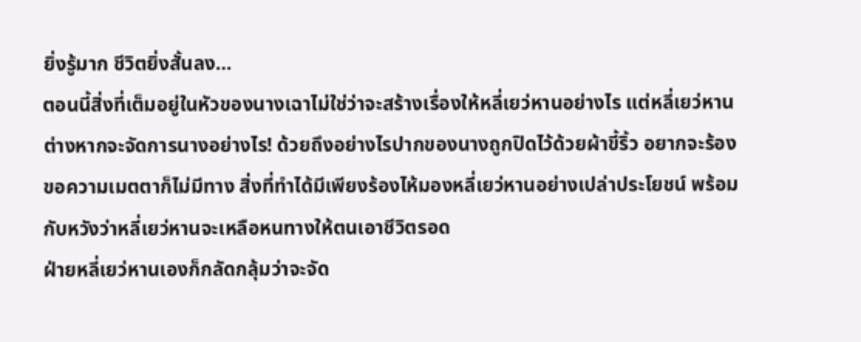ยิ่งรู้มาก ชีวิตยิ่งสั้นลง…
ตอนนี้สิ่งที่เต็มอยู่ในหัวของนางเฉาไม่ใช่ว่าจะสร้างเรื่องให้หลี่เยว่หานอย่างไร แต่หลี่เยว่หานต่างหากจะจัดการนางอย่างไร! ด้วยถึงอย่างไรปากของนางถูกปิดไว้ด้วยผ้าขี้ริ้ว อยากจะร้องขอความเมตตาก็ไม่มีทาง สิ่งที่ทำได้มีเพียงร้องไห้มองหลี่เยว่หานอย่างเปล่าประโยชน์ พร้อมกับหวังว่าหลี่เยว่หานจะเหลือหนทางให้ตนเอาชีวิตรอด
ฝ่ายหลี่เยว่หานเองก็กลัดกลุ้มว่าจะจัด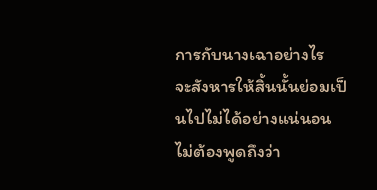การกับนางเฉาอย่างไร
จะสังหารให้สิ้นนั้นย่อมเป็นไปไม่ได้อย่างแน่นอน ไม่ต้องพูดถึงว่า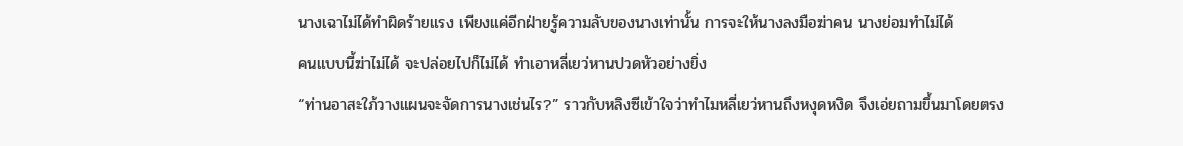นางเฉาไม่ได้ทำผิดร้ายแรง เพียงแค่อีกฝ่ายรู้ความลับของนางเท่านั้น การจะให้นางลงมือฆ่าคน นางย่อมทำไม่ได้
คนแบบนี้ฆ่าไม่ได้ จะปล่อยไปก็ไม่ได้ ทำเอาหลี่เยว่หานปวดหัวอย่างยิ่ง
“ท่านอาสะใภ้วางแผนจะจัดการนางเช่นไร?” ราวกับหลิงซีเข้าใจว่าทำไมหลี่เยว่หานถึงหงุดหงิด จึงเอ่ยถามขึ้นมาโดยตรง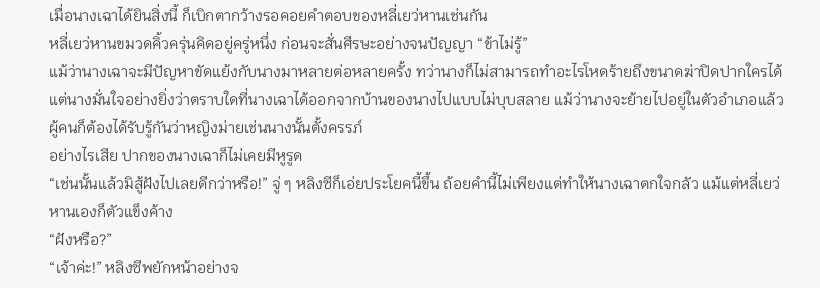เมื่อนางเฉาได้ยินสิ่งนี้ ก็เบิกตากว้างรอคอยคำตอบของหลี่เยว่หานเช่นกัน
หลี่เยว่หานขมวดคิ้วครุ่นคิดอยู่ครู่หนึ่ง ก่อนจะสั่นศีรษะอย่างจนปัญญา “ข้าไม่รู้”
แม้ว่านางเฉาจะมีปัญหาขัดแย้งกับนางมาหลายต่อหลายครั้ง ทว่านางก็ไม่สามารถทำอะไรโหดร้ายถึงขนาดฆ่าปิดปากใครได้ แต่นางมั่นใจอย่างยิ่งว่าตราบใดที่นางเฉาได้ออกจากบ้านของนางไปแบบไม่บุบสลาย แม้ว่านางจะย้ายไปอยู่ในตัวอำเภอแล้ว ผู้คนก็ต้องได้รับรู้กันว่าหญิงม่ายเช่นนางนั้นตั้งครรภ์
อย่างไรเสีย ปากของนางเฉาก็ไม่เคยมีหูรูด
“เช่นนั้นแล้วมิสู้ฝังไปเลยดีกว่าหรือ!” จู่ ๆ หลิงซีก็เอ่ยประโยคนี้ขึ้น ถ้อยคำนี้ไม่เพียงแต่ทำให้นางเฉาตกใจกลัว แม้แต่หลี่เยว่หานเองก็ตัวแข็งค้าง
“ฝังหรือ?”
“เจ้าค่ะ!” หลิงซีพยักหน้าอย่างจ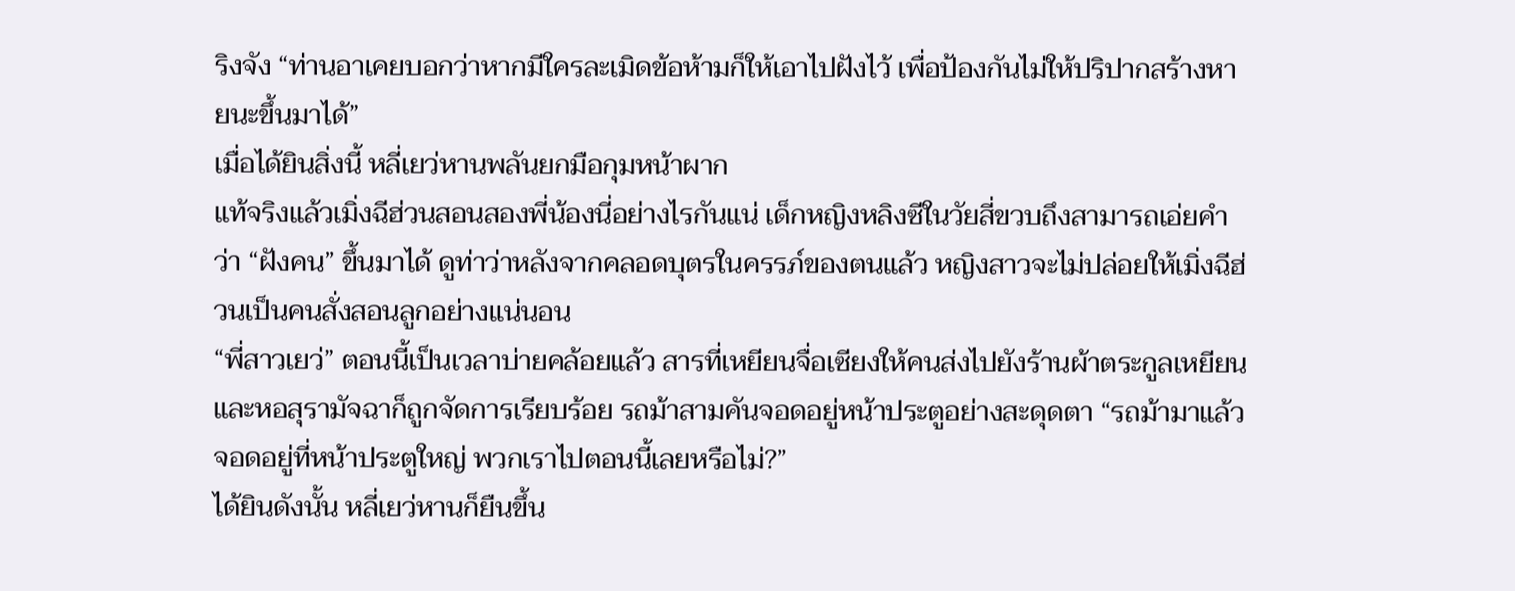ริงจัง “ท่านอาเคยบอกว่าหากมีใครละเมิดข้อห้ามก็ให้เอาไปฝังไว้ เพื่อป้องกันไม่ให้ปริปากสร้างหายนะขึ้นมาได้”
เมื่อได้ยินสิ่งนี้ หลี่เยว่หานพลันยกมือกุมหน้าผาก
แท้จริงแล้วเมิ่งฉีฮ่วนสอนสองพี่น้องนี่อย่างไรกันแน่ เด็กหญิงหลิงซีในวัยสี่ขวบถึงสามารถเอ่ยคำว่า “ฝังคน” ขึ้นมาได้ ดูท่าว่าหลังจากคลอดบุตรในครรภ์ของตนแล้ว หญิงสาวจะไม่ปล่อยให้เมิ่งฉีฮ่วนเป็นคนสั่งสอนลูกอย่างแน่นอน
“พี่สาวเยว่” ตอนนี้เป็นเวลาบ่ายคล้อยแล้ว สารที่เหยียนจื่อเซียงให้คนส่งไปยังร้านผ้าตระกูลเหยียนและหอสุรามัจฉาก็ถูกจัดการเรียบร้อย รถม้าสามคันจอดอยู่หน้าประตูอย่างสะดุดตา “รถม้ามาแล้ว จอดอยู่ที่หน้าประตูใหญ่ พวกเราไปตอนนี้เลยหรือไม่?”
ได้ยินดังนั้น หลี่เยว่หานก็ยืนขึ้น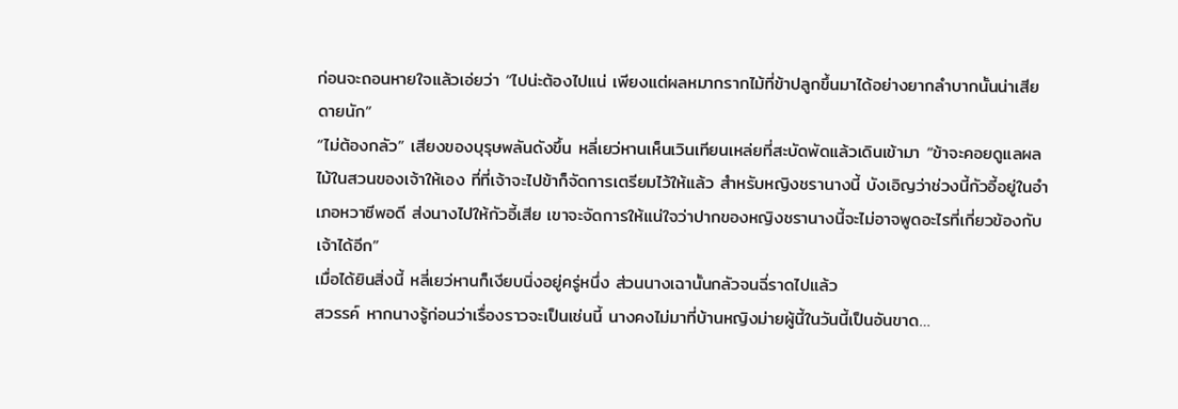ก่อนจะถอนหายใจแล้วเอ่ยว่า “ไปน่ะต้องไปแน่ เพียงแต่ผลหมากรากไม้ที่ข้าปลูกขึ้นมาได้อย่างยากลำบากนั้นน่าเสียดายนัก”
“ไม่ต้องกลัว” เสียงของบุรุษพลันดังขึ้น หลี่เยว่หานเห็นเวินเทียนเหล่ยที่สะบัดพัดแล้วเดินเข้ามา “ข้าจะคอยดูแลผลไม้ในสวนของเจ้าให้เอง ที่ที่เจ้าจะไปข้าก็จัดการเตรียมไว้ให้แล้ว สำหรับหญิงชรานางนี้ บังเอิญว่าช่วงนี้กัวอี้อยู่ในอำเภอหวาซีพอดี ส่งนางไปให้กัวอี้เสีย เขาจะจัดการให้แน่ใจว่าปากของหญิงชรานางนี้จะไม่อาจพูดอะไรที่เกี่ยวข้องกับเจ้าได้อีก”
เมื่อได้ยินสิ่งนี้ หลี่เยว่หานก็เงียบนิ่งอยู่ครู่หนึ่ง ส่วนนางเฉานั้นกลัวจนฉี่ราดไปแล้ว
สวรรค์ หากนางรู้ก่อนว่าเรื่องราวจะเป็นเช่นนี้ นางคงไม่มาที่บ้านหญิงม่ายผู้นี้ในวันนี้เป็นอันขาด…